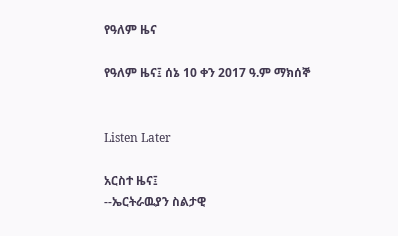የዓለም ዜና

የዓለም ዜና፤ ሰኔ 10 ቀን 2017 ዓ.ም ማክሰኞ


Listen Later

አርስተ ዜና፤
--ኤርትራዉያን ስልታዊ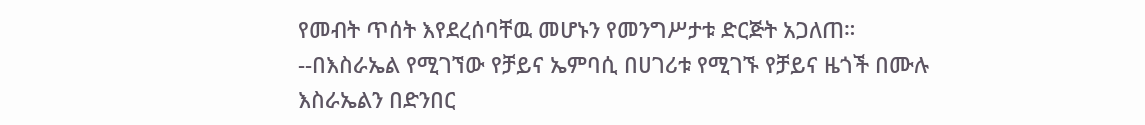የመብት ጥሰት እየደረሰባቸዉ መሆኑን የመንግሥታቱ ድርጅት አጋለጠ።
--በእስራኤል የሚገኘው የቻይና ኤምባሲ በሀገሪቱ የሚገኙ የቻይና ዜጎች በሙሉ እስራኤልን በድንበር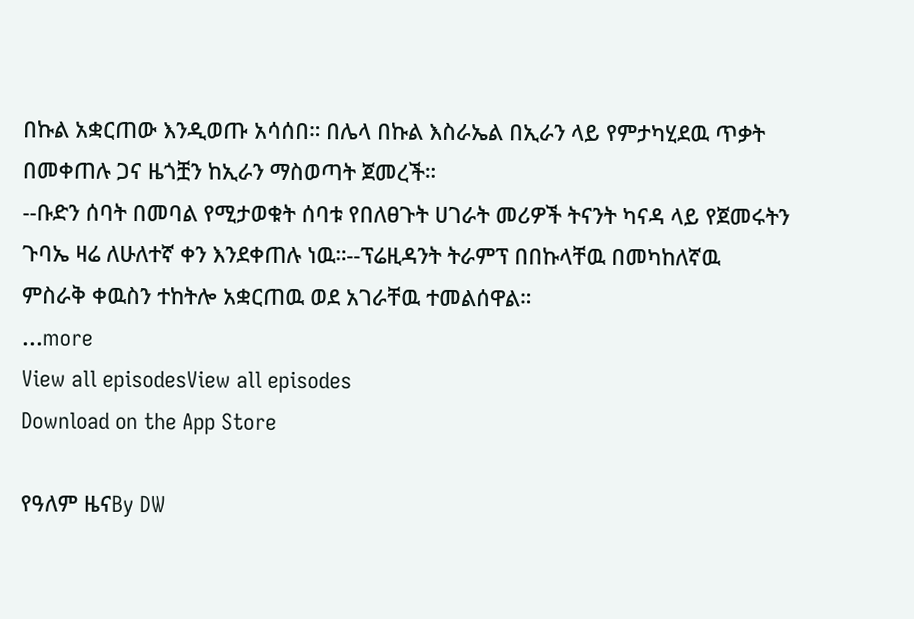በኩል አቋርጠው እንዲወጡ አሳሰበ። በሌላ በኩል እስራኤል በኢራን ላይ የምታካሂደዉ ጥቃት በመቀጠሉ ጋና ዜጎቿን ከኢራን ማስወጣት ጀመረች።
--ቡድን ሰባት በመባል የሚታወቁት ሰባቱ የበለፀጉት ሀገራት መሪዎች ትናንት ካናዳ ላይ የጀመሩትን ጉባኤ ዛሬ ለሁለተኛ ቀን እንደቀጠሉ ነዉ።--ፕሬዚዳንት ትራምፕ በበኩላቸዉ በመካከለኛዉ ምስራቅ ቀዉስን ተከትሎ አቋርጠዉ ወደ አገራቸዉ ተመልሰዋል።
...more
View all episodesView all episodes
Download on the App Store

የዓለም ዜናBy DW